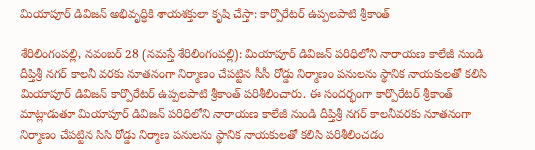మియాపూర్ డివిజన్ అభివృద్ధికి శాయశక్తులా కృషి చేస్తా: కార్పొరేటర్ ఉప్పలపాటి శ్రీకాంత్

శేరిలింగంపల్లి, న‌వంబ‌ర్ 28 (న‌మ‌స్తే శేరిలింగంపల్లి): మియాపూర్ డివిజన్ పరిధిలోని నారాయణ కాలేజీ నుండి దీప్తిశ్రీ నగర్ కాలనీ వరకు నూతనంగా నిర్మాణం చేపట్టిన సీసీ రోడ్డు నిర్మాణం పనులను స్థానిక నాయకులతో కలిసి మియాపూర్ డివిజన్ కార్పొరేటర్ ఉప్పలపాటి శ్రీకాంత్ ప‌రిశీలించారు. ఈ సందర్భంగా కార్పొరేటర్ శ్రీకాంత్ మాట్లాడుతూ మియాపూర్ డివిజన్ పరిధిలోని నారాయణ కాలేజీ నుండి దీప్తిశ్రీ నగర్ కాలనీవరకు నూతనంగా నిర్మాణం చేపట్టిన సిసి రోడ్డు నిర్మాణ పనులను స్థానిక నాయకులతో కలిసి పరిశీలించడం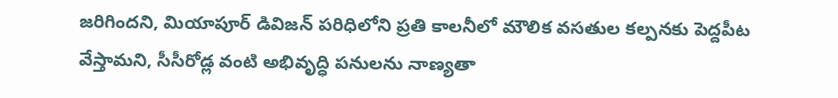జరిగిందని, మియాపూర్ డివిజన్ పరిధిలోని ప్రతి కాలనీలో మౌలిక వసతుల కల్పనకు పెద్దపీట వేస్తామని, సీసీరోడ్ల వంటి అభివృద్ధి పనులను నాణ్యతా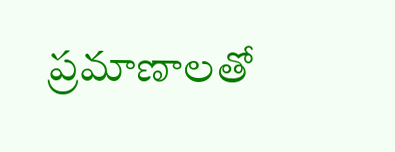ప్రమాణాలతో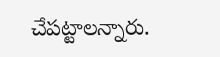చేపట్టాలన్నారు.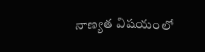నాణ్యత విషయంలో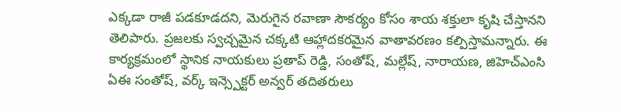ఎక్కడా రాజీ పడకూడదని, మెరుగైన రవాణా సౌకర్యం కోసం శాయ శక్తులా కృషి చేస్తానని తెలిపారు. ప్రజలకు స్వచ్చమైన చక్కటి ఆహ్లాదకరమైన వాతావరణం కల్పిస్తామన్నారు. ఈ కార్యక్రమంలో స్థానిక నాయకులు ప్రతాప్ రెడ్డి, సంతోష్, మల్లేష్, నారాయణ, జిహెచ్ఎంసి ఏఈ సంతోష్, వర్క్ ఇన్స్పెక్టర్ అన్వర్ తదితరులు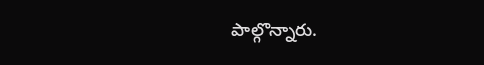పాల్గొన్నారు.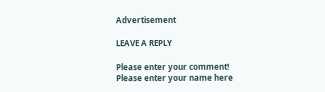Advertisement

LEAVE A REPLY

Please enter your comment!
Please enter your name here